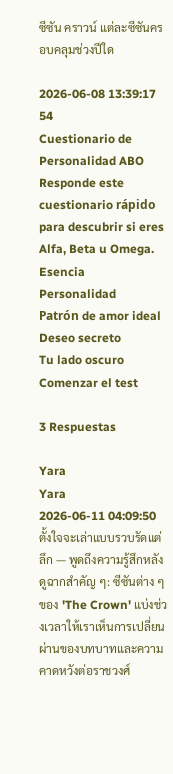ซีซัน คราวน์ แต่ละซีซันครอบคลุมช่วงปีใด

2026-06-08 13:39:17 54
Cuestionario de Personalidad ABO
Responde este cuestionario rápido para descubrir si eres Alfa, Beta u Omega.
Esencia
Personalidad
Patrón de amor ideal
Deseo secreto
Tu lado oscuro
Comenzar el test

3 Respuestas

Yara
Yara
2026-06-11 04:09:50
ตั้งใจจะเล่าแบบรวบรัดแต่ลึก — พูดถึงความรู้สึกหลังดูฉากสำคัญ ๆ: ซีซันต่าง ๆ ของ 'The Crown' แบ่งช่วงเวลาให้เราเห็นการเปลี่ยนผ่านของบทบาทและความคาดหวังต่อราชวงศ์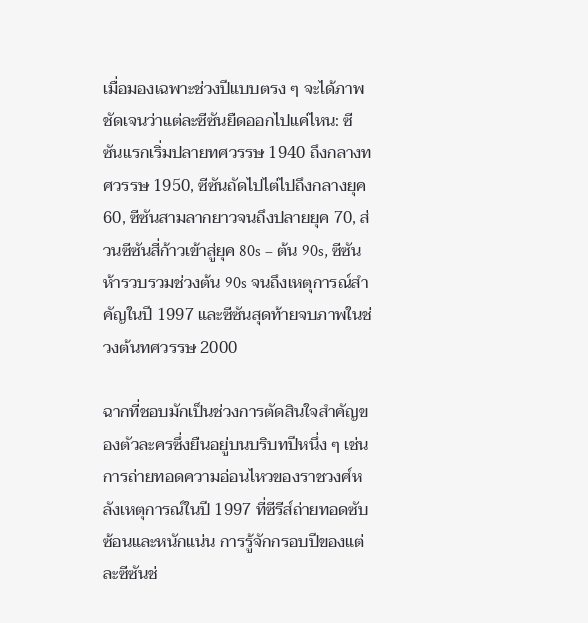เมื่อมองเฉพาะช่วงปีแบบตรง ๆ จะได้ภาพชัดเจนว่าแต่ละซีซันยืดออกไปแค่ไหน: ซีซันแรกเริ่มปลายทศวรรษ 1940 ถึงกลางทศวรรษ 1950, ซีซันถัดไปไต่ไปถึงกลางยุค 60, ซีซันสามลากยาวจนถึงปลายยุค 70, ส่วนซีซันสี่ก้าวเข้าสู่ยุค 80s – ต้น 90s, ซีซันห้ารวบรวมช่วงต้น 90s จนถึงเหตุการณ์สำคัญในปี 1997 และซีซันสุดท้ายจบภาพในช่วงต้นทศวรรษ 2000

ฉากที่ชอบมักเป็นช่วงการตัดสินใจสำคัญของตัวละครซึ่งยืนอยู่บนบริบทปีหนึ่ง ๆ เช่นการถ่ายทอดความอ่อนไหวของราชวงศ์หลังเหตุการณ์ในปี 1997 ที่ซีรีส์ถ่ายทอดซับซ้อนและหนักแน่น การรู้จักกรอบปีของแต่ละซีซันช่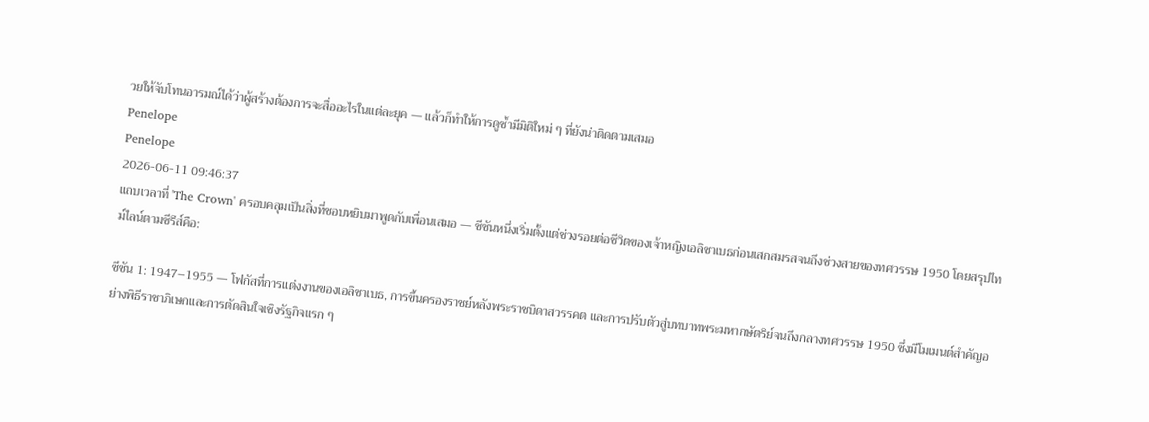วยให้จับโทนอารมณ์ได้ว่าผู้สร้างต้องการจะสื่ออะไรในแต่ละยุค — แล้วก็ทำให้การดูซ้ำมีมิติใหม่ ๆ ที่ยังน่าติดตามเสมอ
Penelope
Penelope
2026-06-11 09:46:37
แถบเวลาที่ 'The Crown' ครอบคลุมเป็นสิ่งที่ชอบหยิบมาพูดกับเพื่อนเสมอ — ซีซันหนึ่งเริ่มตั้งแต่ช่วงรอยต่อชีวิตของเจ้าหญิงเอลิซาเบธก่อนเสกสมรสจนถึงช่วงสายของทศวรรษ 1950 โดยสรุปไทม์ไลน์ตามซีรีส์คือ:

ซีซัน 1: 1947–1955 — โฟกัสที่การแต่งงานของเอลิซาเบธ, การขึ้นครองราชย์หลังพระราชบิดาสวรรคต และการปรับตัวสู่บทบาทพระมหากษัตริย์จนถึงกลางทศวรรษ 1950 ซึ่งมีโมเมนต์สำคัญอย่างพิธีราชาภิเษกและการตัดสินใจเชิงรัฐกิจแรก ๆ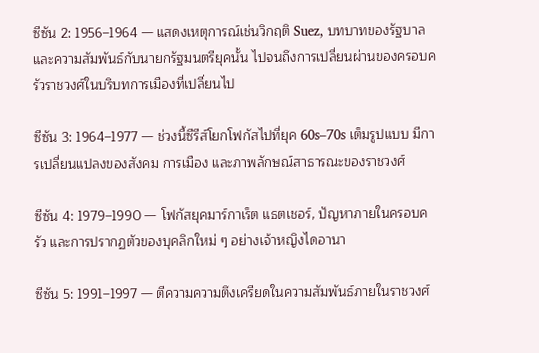ซีซัน 2: 1956–1964 — แสดงเหตุการณ์เช่นวิกฤติ Suez, บทบาทของรัฐบาลและความสัมพันธ์กับนายกรัฐมนตรียุคนั้น ไปจนถึงการเปลี่ยนผ่านของครอบครัวราชวงศ์ในบริบทการเมืองที่เปลี่ยนไป

ซีซัน 3: 1964–1977 — ช่วงนี้ซีรีส์โยกโฟกัสไปที่ยุค 60s–70s เต็มรูปแบบ มีการเปลี่ยนแปลงของสังคม การเมือง และภาพลักษณ์สาธารณะของราชวงศ์

ซีซัน 4: 1979–1990 — โฟกัสยุคมาร์กาเร็ต แธตเชอร์, ปัญหาภายในครอบครัว และการปรากฏตัวของบุคลิกใหม่ ๆ อย่างเจ้าหญิงไดอานา

ซีซัน 5: 1991–1997 — ตีความความตึงเครียดในความสัมพันธ์ภายในราชวงศ์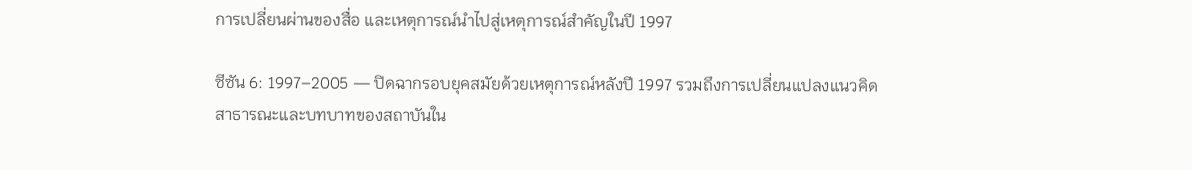การเปลี่ยนผ่านของสื่อ และเหตุการณ์นำไปสู่เหตุการณ์สำคัญในปี 1997

ซีซัน 6: 1997–2005 — ปิดฉากรอบยุคสมัยด้วยเหตุการณ์หลังปี 1997 รวมถึงการเปลี่ยนแปลงแนวคิดสาธารณะและบทบาทของสถาบันใน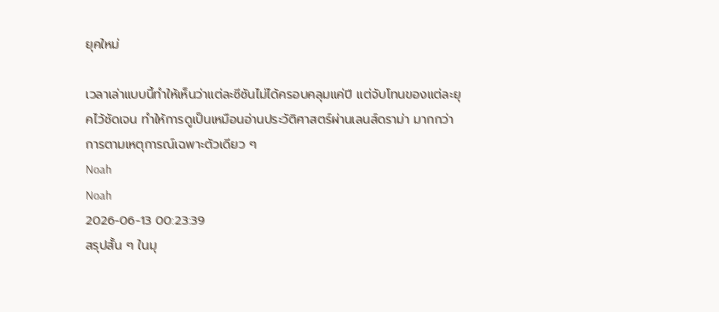ยุคใหม่

เวลาเล่าแบบนี้ทำให้เห็นว่าแต่ละซีซันไม่ได้ครอบคลุมแค่ปี แต่จับโทนของแต่ละยุคไว้ชัดเจน ทำให้การดูเป็นเหมือนอ่านประวัติศาสตร์ผ่านเลนส์ดราม่า มากกว่าการตามเหตุการณ์เฉพาะตัวเดียว ๆ
Noah
Noah
2026-06-13 00:23:39
สรุปสั้น ๆ ในมุ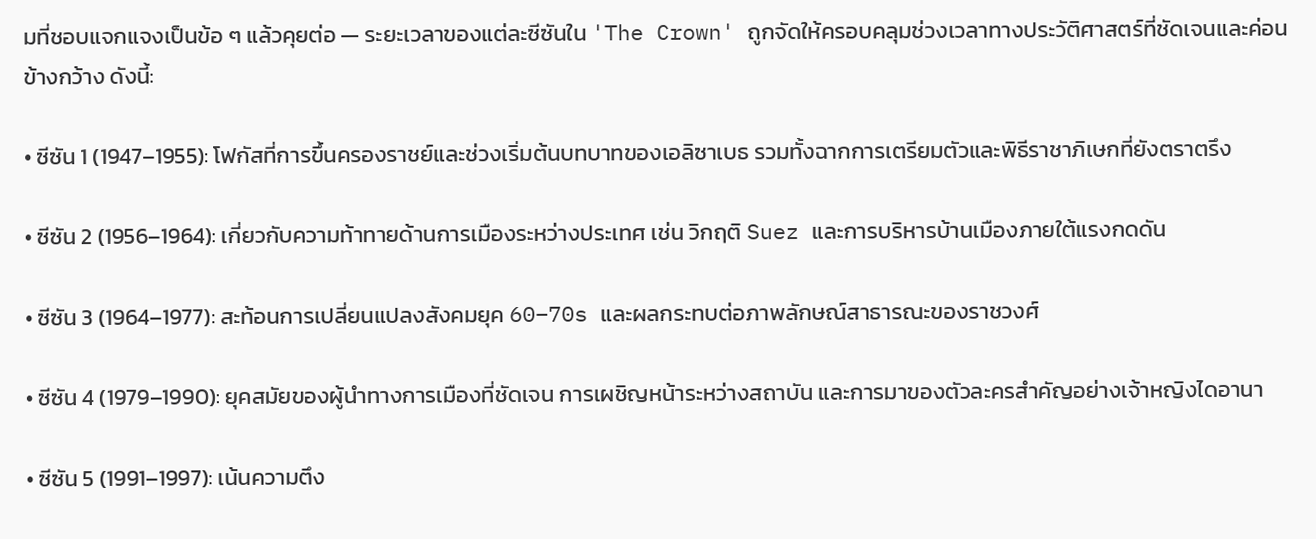มที่ชอบแจกแจงเป็นข้อ ๆ แล้วคุยต่อ — ระยะเวลาของแต่ละซีซันใน 'The Crown' ถูกจัดให้ครอบคลุมช่วงเวลาทางประวัติศาสตร์ที่ชัดเจนและค่อนข้างกว้าง ดังนี้:

• ซีซัน 1 (1947–1955): โฟกัสที่การขึ้นครองราชย์และช่วงเริ่มต้นบทบาทของเอลิซาเบธ รวมทั้งฉากการเตรียมตัวและพิธีราชาภิเษกที่ยังตราตรึง

• ซีซัน 2 (1956–1964): เกี่ยวกับความท้าทายด้านการเมืองระหว่างประเทศ เช่น วิกฤติ Suez และการบริหารบ้านเมืองภายใต้แรงกดดัน

• ซีซัน 3 (1964–1977): สะท้อนการเปลี่ยนแปลงสังคมยุค 60–70s และผลกระทบต่อภาพลักษณ์สาธารณะของราชวงศ์

• ซีซัน 4 (1979–1990): ยุคสมัยของผู้นำทางการเมืองที่ชัดเจน การเผชิญหน้าระหว่างสถาบัน และการมาของตัวละครสำคัญอย่างเจ้าหญิงไดอานา

• ซีซัน 5 (1991–1997): เน้นความตึง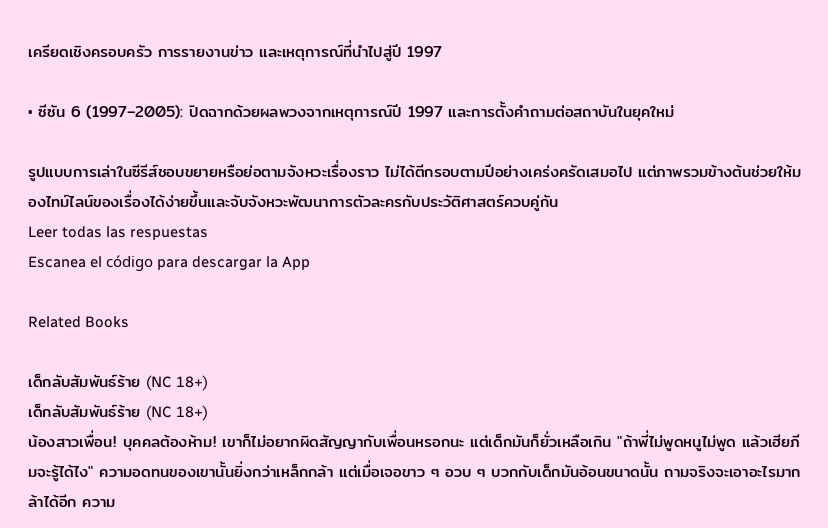เครียดเชิงครอบครัว การรายงานข่าว และเหตุการณ์ที่นำไปสู่ปี 1997

• ซีซัน 6 (1997–2005): ปิดฉากด้วยผลพวงจากเหตุการณ์ปี 1997 และการตั้งคำถามต่อสถาบันในยุคใหม่

รูปแบบการเล่าในซีรีส์ชอบขยายหรือย่อตามจังหวะเรื่องราว ไม่ได้ตีกรอบตามปีอย่างเคร่งครัดเสมอไป แต่ภาพรวมข้างต้นช่วยให้มองไทม์ไลน์ของเรื่องได้ง่ายขึ้นและจับจังหวะพัฒนาการตัวละครกับประวัติศาสตร์ควบคู่กัน
Leer todas las respuestas
Escanea el código para descargar la App

Related Books

เด็กลับสัมพันธ์ร้าย (NC 18+)
เด็กลับสัมพันธ์ร้าย (NC 18+)
น้องสาวเพื่อน! บุคคลต้องห้าม! เขาก็ไม่อยากผิดสัญญากับเพื่อนหรอกนะ แต่เด็กมันก็ยั่วเหลือเกิน "ถ้าพี่ไม่พูดหนูไม่พูด แล้วเฮียภีมจะรู้ได้ไง" ความอดทนของเขานั้นยิ่งกว่าเหล็กกล้า แต่เมื่อเจอขาว ๆ อวบ ๆ บวกกับเด็กมันอ้อนขนาดนั้น ถามจริงจะเอาอะไรมากล้าได้อีก ความ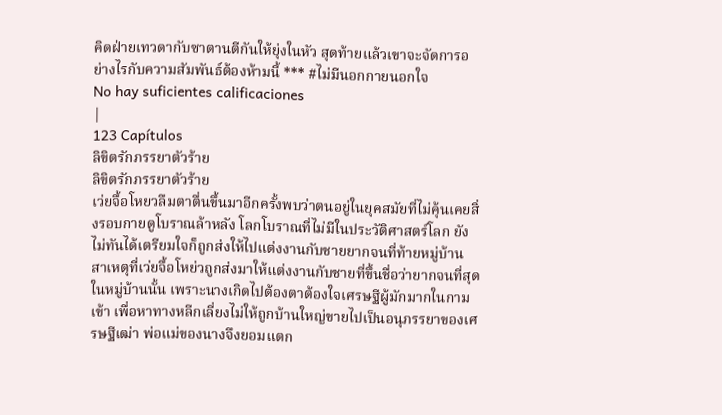คิดฝ่ายเทวดากับซาตานตีกันให้ยุ่งในหัว สุดท้ายแล้วเขาจะจัดการอย่างไรกับความสัมพันธ์ต้องห้ามนี้ *** #ไม่มีนอกกายนอกใจ
No hay suficientes calificaciones
|
123 Capítulos
ลิขิตรักภรรยาตัวร้าย
ลิขิตรักภรรยาตัวร้าย
เว่ยจื้อโหยวลืมตาตื่นขึ้นมาอีกครั้งพบว่าตนอยู่ในยุคสมัยที่ไม่คุ้นเคยสิ่งรอบกายดูโบราณล้าหลัง โลกโบราณที่ไม่มีในประวัติศาสตร์โลก ยังไม่ทันได้เตรียมใจก็ถูกส่งให้ไปแต่งงานกับชายยากจนที่ท้ายหมู่บ้าน สาเหตุที่เว่ยจื้อโหย่วถูกส่งมาให้แต่งงานกับชายที่ขึ้นชื่อว่ายากจนที่สุดในหมู่บ้านนั้น เพราะนางเกิดไปต้องตาต้องใจเศรษฐีผู้มักมากในกามเข้า เพื่อหาทางหลีกเลี่ยงไม่ให้ถูกบ้านใหญ่ขายไปเป็นอนุภรรยาของเศรษฐีเฒ่า พ่อแม่ของนางจึงยอมแตก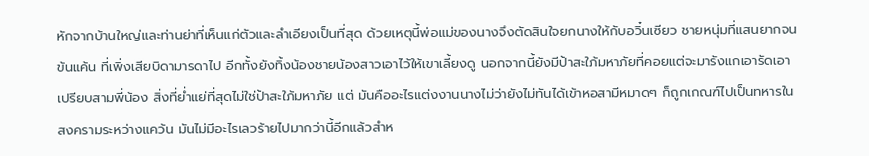หักจากบ้านใหญ่และท่านย่าที่เห็นแก่ตัวและลำเอียงเป็นที่สุด ด้วยเหตุนี้พ่อแม่ของนางจึงตัดสินใจยกนางให้กับอวิ๋นเซียว ชายหนุ่มที่แสนยากจนข้นแค้น ที่เพิ่งเสียบิดามารดาไป อีกทั้งยังทิ้งน้องชายน้องสาวเอาไว้ให้เขาเลี้ยงดู นอกจากนี้ยังมีป้าสะใภ้มหาภัยที่คอยแต่จะมารังแกเอารัดเอาเปรียบสามพี่น้อง สิ่งที่ย่ำแย่ที่สุดไม่ใช่ป้าสะใภ้มหาภัย แต่ มันคืออะไรแต่งงานนางไม่ว่ายังไม่ทันได้เข้าหอสามีหมาดๆ ก็ถูกเกณฑ์ไปเป็นทหารในสงครามระหว่างแคว้น มันไม่มีอะไรเลวร้ายไปมากว่านี้อีกแล้วสำห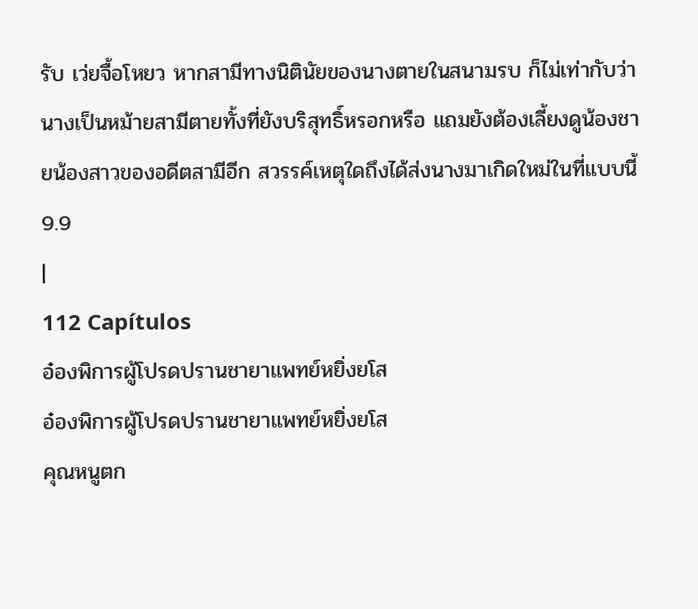รับ เว่ยจื้อโหยว หากสามีทางนิตินัยของนางตายในสนามรบ ก็ไม่เท่ากับว่านางเป็นหม้ายสามีตายทั้งที่ยังบริสุทธิ์หรอกหรือ แถมยังต้องเลี้ยงดูน้องชายน้องสาวของอดีตสามีอีก สวรรค์เหตุใดถึงได้ส่งนางมาเกิดใหม่ในที่แบบนี้
9.9
|
112 Capítulos
อ๋องพิการผู้โปรดปรานชายาแพทย์หยิ่งยโส
อ๋องพิการผู้โปรดปรานชายาแพทย์หยิ่งยโส
คุณหนูตก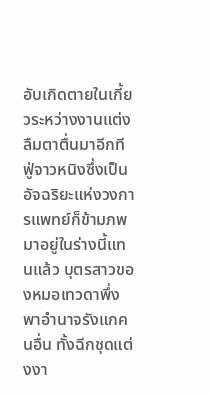อับเกิดตายในเกี้ยวระหว่างงานแต่ง ลืมตาตื่นมาอีกที ฟู่จาวหนิงซึ่งเป็นอัจฉริยะแห่งวงการแพทย์ก็ข้ามภพมาอยู่ในร่างนี้แทนแล้ว บุตรสาวของหมอเทวดาพึ่งพาอำนาจรังแกคนอื่น ทั้งฉีกชุดแต่งงา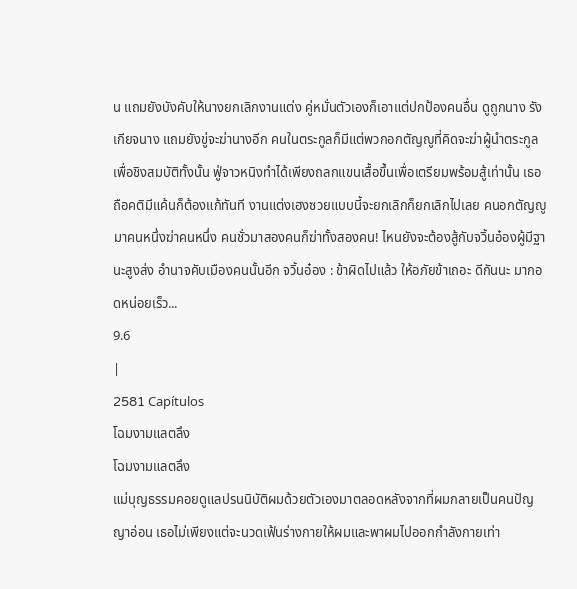น แถมยังบังคับให้นางยกเลิกงานแต่ง คู่หมั่นตัวเองก็เอาแต่ปกป้องคนอื่น ดูถูกนาง รังเกียจนาง แถมยังขู่จะฆ่านางอีก คนในตระกูลก็มีแต่พวกอกตัญญูที่คิดจะฆ่าผู้นำตระกูลเพื่อชิงสมบัติทั้งนั้น ฟู่จาวหนิงทำได้เพียงถลกแขนเสื้อขึ้นเพื่อเตรียมพร้อมสู้เท่านั้น เธอถือคติมีแค้นก็ต้องแก้ทันที งานแต่งเฮงซวยแบบนี้จะยกเลิกก็ยกเลิกไปเลย คนอกตัญญูมาคนหนึ่งฆ่าคนหนึ่ง คนชั่วมาสองคนก็ฆ่าทั้งสองคน! ไหนยังจะต้องสู้กับจวิ้นอ๋องผู้มีฐานะสูงส่ง อำนาจคับเมืองคนนั้นอีก จวิ้นอ๋อง : ข้าผิดไปแล้ว ให้อภัยข้าเถอะ ดีกันนะ มากอดหน่อยเร็ว...
9.6
|
2581 Capítulos
โฉมงามแลตลึง
โฉมงามแลตลึง
แม่บุญธรรมคอยดูแลปรนนิบัติผมด้วยตัวเองมาตลอดหลังจากที่ผมกลายเป็นคนปัญญาอ่อน เธอไม่เพียงแต่จะนวดเฟ้นร่างกายให้ผมและพาผมไปออกกำลังกายเท่า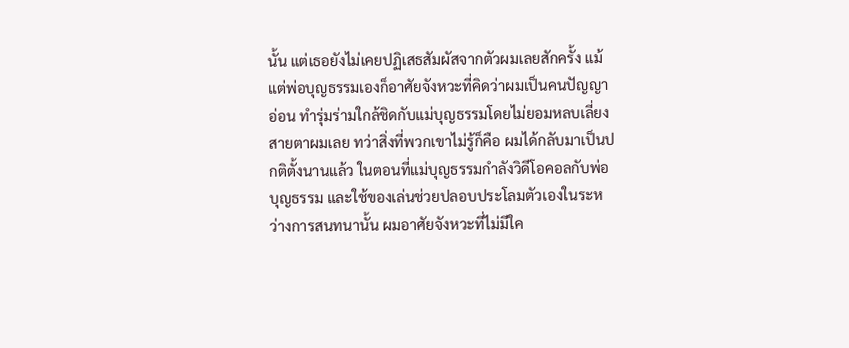นั้น แต่เธอยังไม่เคยปฏิเสธสัมผัสจากตัวผมเลยสักครั้ง แม้แต่พ่อบุญธรรมเองก็อาศัยจังหวะที่คิดว่าผมเป็นคนปัญญาอ่อน ทำรุ่มร่ามใกล้ชิดกับแม่บุญธรรมโดยไม่ยอมหลบเลี่ยงสายตาผมเลย ทว่าสิ่งที่พวกเขาไม่รู้ก็คือ ผมได้กลับมาเป็นปกติตั้งนานแล้ว ในตอนที่แม่บุญธรรมกำลังวิดีโอคอลกับพ่อบุญธรรม และใช้ของเล่นช่วยปลอบประโลมตัวเองในระหว่างการสนทนานั้น ผมอาศัยจังหวะที่ไม่มีใค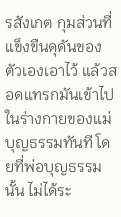รสังเกต กุมส่วนที่แข็งขืนดุดันของตัวเองเอาไว้ แล้วสอดแทรกมันเข้าไปในร่างกายของแม่บุญธรรมทันที โดยที่พ่อบุญธรรมนั้น ไม่ได้ระ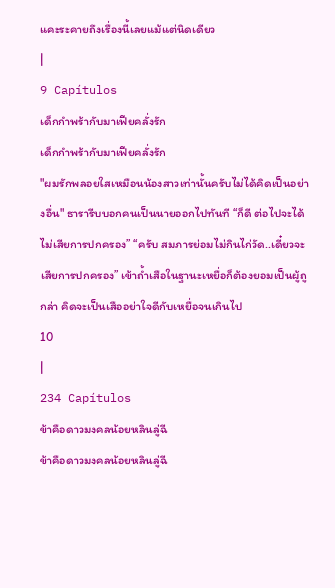แคะระคายถึงเรื่องนี้เลยแม้แต่นิดเดียว
|
9 Capítulos
เด็กกำพร้ากับมาเฟียคลั่งรัก
เด็กกำพร้ากับมาเฟียคลั่งรัก
"ผมรักพลอยใสเหมือนน้องสาวเท่านั้นครับไม่ได้คิดเป็นอย่างอื่น" ธารารีบบอกคนเป็นนายออกไปทันที “ก็ดี ต่อไปจะได้ไม่เสียการปกครอง” “ครับ สมภารย่อมไม่กินไก่วัด..เดี๋ยวจะเสียการปกครอง” เข้าถ้ำเสือในฐานะเหยื่อก็ต้องยอมเป็นผู้ถูกล่า คิดจะเป็นเสืออย่าใจดีกับเหยื่อจนเกินไป
10
|
234 Capítulos
ข้าคือดาวมงคลน้อยหลินลู่ฉี
ข้าคือดาวมงคลน้อยหลินลู่ฉี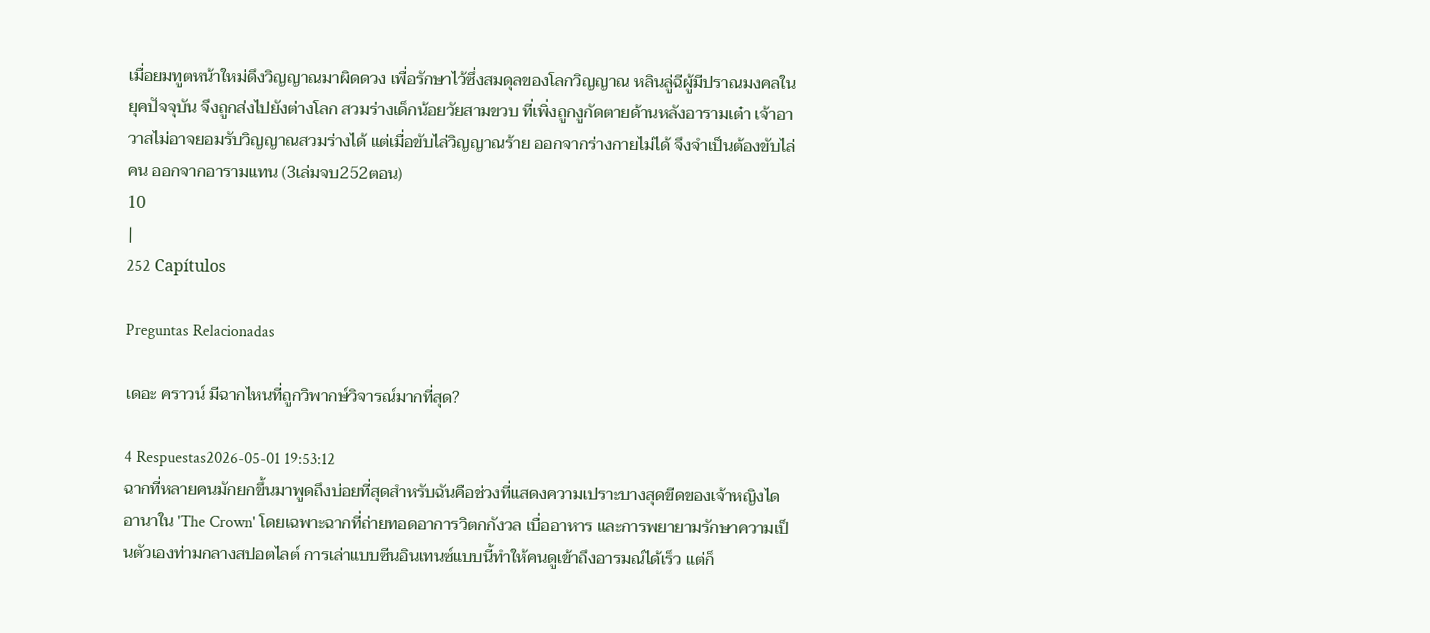เมื่อยมทูตหน้าใหม่ดึงวิญญาณมาผิดดวง เพื่อรักษาไว้ซึ่งสมดุลของโลกวิญญาณ หลินลู่ฉีผู้มีปราณมงคลในยุคปัจจุบัน จึงถูกส่งไปยังต่างโลก สวมร่างเด็กน้อยวัยสามขวบ ที่เพิ่งถูกงูกัดตายด้านหลังอารามเต๋า เจ้าอาวาสไม่อาจยอมรับวิญญาณสวมร่างได้ แต่เมื่อขับไล่วิญญาณร้าย ออกจากร่างกายไม่ได้ จึงจำเป็นต้องขับไล่คน ออกจากอารามแทน (3เล่มจบ252ตอน)
10
|
252 Capítulos

Preguntas Relacionadas

เดอะ คราวน์ มีฉากไหนที่ถูกวิพากษ์วิจารณ์มากที่สุด?

4 Respuestas2026-05-01 19:53:12
ฉากที่หลายคนมักยกขึ้นมาพูดถึงบ่อยที่สุดสำหรับฉันคือช่วงที่แสดงความเปราะบางสุดขีดของเจ้าหญิงไดอานาใน 'The Crown' โดยเฉพาะฉากที่ถ่ายทอดอาการวิตกกังวล เบื่ออาหาร และการพยายามรักษาความเป็นตัวเองท่ามกลางสปอตไลต์ การเล่าแบบซีนอินเทนซ์แบบนี้ทำให้คนดูเข้าถึงอารมณ์ได้เร็ว แต่ก็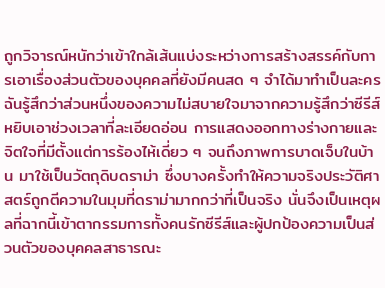ถูกวิจารณ์หนักว่าเข้าใกล้เส้นแบ่งระหว่างการสร้างสรรค์กับการเอาเรื่องส่วนตัวของบุคคลที่ยังมีคนสด ๆ จำได้มาทำเป็นละคร ฉันรู้สึกว่าส่วนหนึ่งของความไม่สบายใจมาจากความรู้สึกว่าซีรีส์หยิบเอาช่วงเวลาที่ละเอียดอ่อน การแสดงออกทางร่างกายและจิตใจที่มีตั้งแต่การร้องไห้เดี่ยว ๆ จนถึงภาพการบาดเจ็บในบ้าน มาใช้เป็นวัตถุดิบดราม่า ซึ่งบางครั้งทำให้ความจริงประวัติศาสตร์ถูกตีความในมุมที่ดราม่ามากกว่าที่เป็นจริง นั่นจึงเป็นเหตุผลที่ฉากนี้เข้าตากรรมการทั้งคนรักซีรีส์และผู้ปกป้องความเป็นส่วนตัวของบุคคลสาธารณะ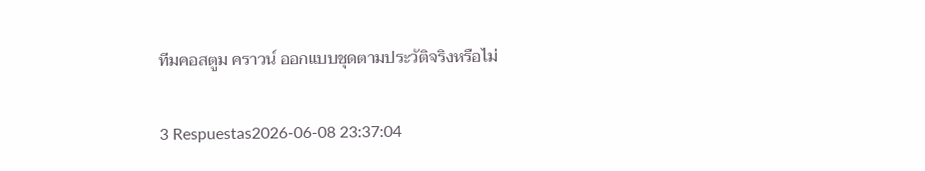ทีมคอสตูม คราวน์ ออกแบบชุดตามประวัติจริงหรือไม่

3 Respuestas2026-06-08 23:37:04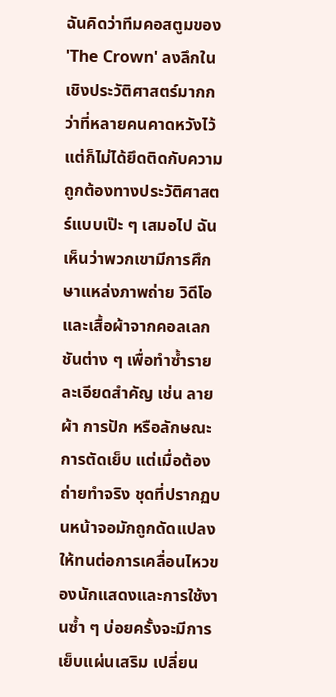ฉันคิดว่าทีมคอสตูมของ 'The Crown' ลงลึกในเชิงประวัติศาสตร์มากกว่าที่หลายคนคาดหวังไว้ แต่ก็ไม่ได้ยึดติดกับความถูกต้องทางประวัติศาสตร์แบบเป๊ะ ๆ เสมอไป ฉันเห็นว่าพวกเขามีการศึกษาแหล่งภาพถ่าย วิดีโอ และเสื้อผ้าจากคอลเลกชันต่าง ๆ เพื่อทำซ้ำรายละเอียดสำคัญ เช่น ลายผ้า การปัก หรือลักษณะการตัดเย็บ แต่เมื่อต้องถ่ายทำจริง ชุดที่ปรากฏบนหน้าจอมักถูกดัดแปลงให้ทนต่อการเคลื่อนไหวของนักแสดงและการใช้งานซ้ำ ๆ บ่อยครั้งจะมีการเย็บแผ่นเสริม เปลี่ยน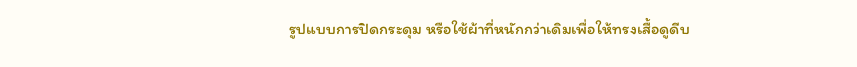รูปแบบการปิดกระดุม หรือใช้ผ้าที่หนักกว่าเดิมเพื่อให้ทรงเสื้อดูดีบ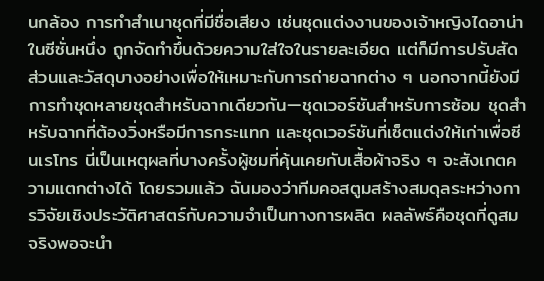นกล้อง การทำสำเนาชุดที่มีชื่อเสียง เช่นชุดแต่งงานของเจ้าหญิงไดอาน่าในซีซั่นหนึ่ง ถูกจัดทำขึ้นด้วยความใส่ใจในรายละเอียด แต่ก็มีการปรับสัดส่วนและวัสดุบางอย่างเพื่อให้เหมาะกับการถ่ายฉากต่าง ๆ นอกจากนี้ยังมีการทำชุดหลายชุดสำหรับฉากเดียวกัน—ชุดเวอร์ชันสำหรับการซ้อม ชุดสำหรับฉากที่ต้องวิ่งหรือมีการกระแทก และชุดเวอร์ชันที่เซ็ตแต่งให้เก่าเพื่อซีนเรโทร นี่เป็นเหตุผลที่บางครั้งผู้ชมที่คุ้นเคยกับเสื้อผ้าจริง ๆ จะสังเกตความแตกต่างได้ โดยรวมแล้ว ฉันมองว่าทีมคอสตูมสร้างสมดุลระหว่างการวิจัยเชิงประวัติศาสตร์กับความจำเป็นทางการผลิต ผลลัพธ์คือชุดที่ดูสมจริงพอจะนำ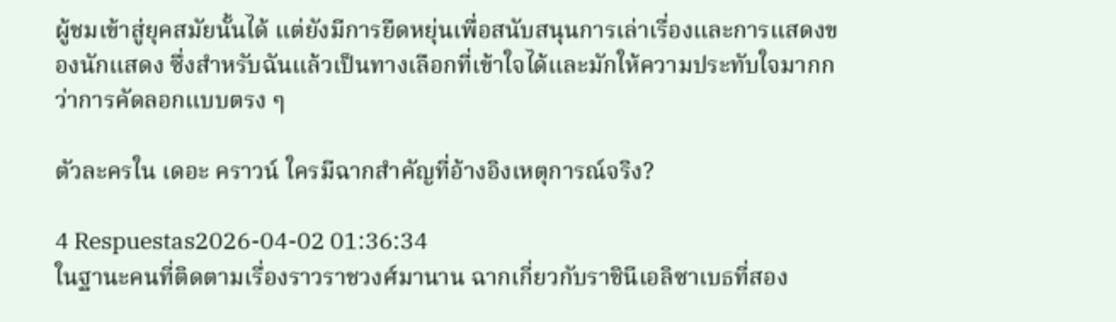ผู้ชมเข้าสู่ยุคสมัยนั้นได้ แต่ยังมีการยืดหยุ่นเพื่อสนับสนุนการเล่าเรื่องและการแสดงของนักแสดง ซึ่งสำหรับฉันแล้วเป็นทางเลือกที่เข้าใจได้และมักให้ความประทับใจมากกว่าการคัดลอกแบบตรง ๆ

ตัวละครใน เดอะ คราวน์ ใครมีฉากสำคัญที่อ้างอิงเหตุการณ์จริง?

4 Respuestas2026-04-02 01:36:34
ในฐานะคนที่ติดตามเรื่องราวราชวงศ์มานาน ฉากเกี่ยวกับราชินีเอลิซาเบธที่สอง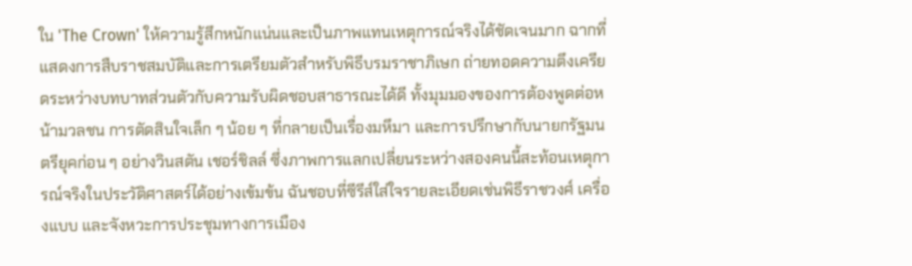ใน 'The Crown' ให้ความรู้สึกหนักแน่นและเป็นภาพแทนเหตุการณ์จริงได้ชัดเจนมาก ฉากที่แสดงการสืบราชสมบัติและการเตรียมตัวสำหรับพิธีบรมราชาภิเษก ถ่ายทอดความตึงเครียดระหว่างบทบาทส่วนตัวกับความรับผิดชอบสาธารณะได้ดี ทั้งมุมมองของการต้องพูดต่อหน้ามวลชน การตัดสินใจเล็ก ๆ น้อย ๆ ที่กลายเป็นเรื่องมหึมา และการปรึกษากับนายกรัฐมนตรียุคก่อน ๆ อย่างวินสตัน เชอร์ชิลล์ ซึ่งภาพการแลกเปลี่ยนระหว่างสองคนนี้สะท้อนเหตุการณ์จริงในประวัติศาสตร์ได้อย่างเข้มข้น ฉันชอบที่ซีรีส์ใส่ใจรายละเอียดเช่นพิธีราชวงศ์ เครื่องแบบ และจังหวะการประชุมทางการเมือง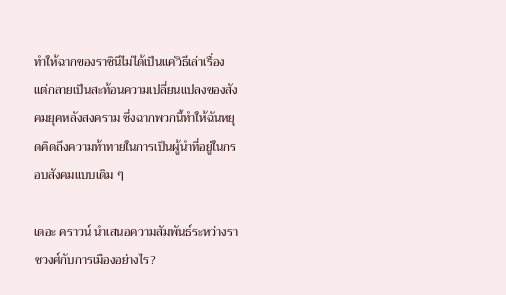ทำให้ฉากของราชินีไม่ได้เป็นแค่วิธีเล่าเรื่อง แต่กลายเป็นสะท้อนความเปลี่ยนแปลงของสังคมยุคหลังสงคราม ซึ่งฉากพวกนี้ทำให้ฉันหยุดคิดถึงความท้าทายในการเป็นผู้นำที่อยู่ในกรอบสังคมแบบเดิม ๆ

เดอะ คราวน์ นำเสนอความสัมพันธ์ระหว่างราชวงศ์กับการเมืองอย่างไร?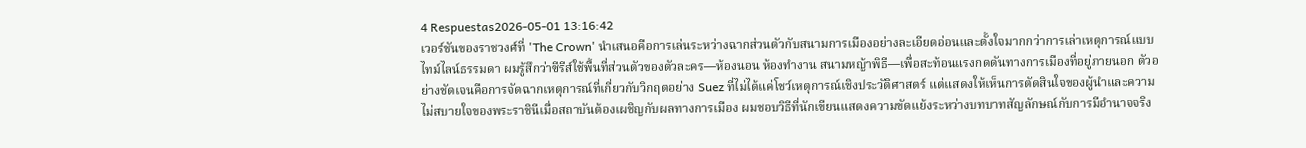4 Respuestas2026-05-01 13:16:42
เวอร์ชันของราชวงศ์ที่ 'The Crown' นำเสนอคือการเล่นระหว่างฉากส่วนตัวกับสนามการเมืองอย่างละเอียดอ่อนและตั้งใจมากกว่าการเล่าเหตุการณ์แบบไทม์ไลน์ธรรมดา ผมรู้สึกว่าซีรีส์ใช้พื้นที่ส่วนตัวของตัวละคร—ห้องนอน ห้องทำงาน สนามหญ้าพิธี—เพื่อสะท้อนแรงกดดันทางการเมืองที่อยู่ภายนอก ตัวอย่างชัดเจนคือการจัดฉากเหตุการณ์ที่เกี่ยวกับวิกฤตอย่าง Suez ที่ไม่ได้แค่โชว์เหตุการณ์เชิงประวัติศาสตร์ แต่แสดงให้เห็นการตัดสินใจของผู้นำและความไม่สบายใจของพระราชินีเมื่อสถาบันต้องเผชิญกับผลทางการเมือง ผมชอบวิธีที่นักเขียนแสดงความขัดแย้งระหว่างบทบาทสัญลักษณ์กับการมีอำนาจจริง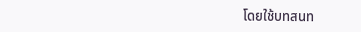โดยใช้บทสนท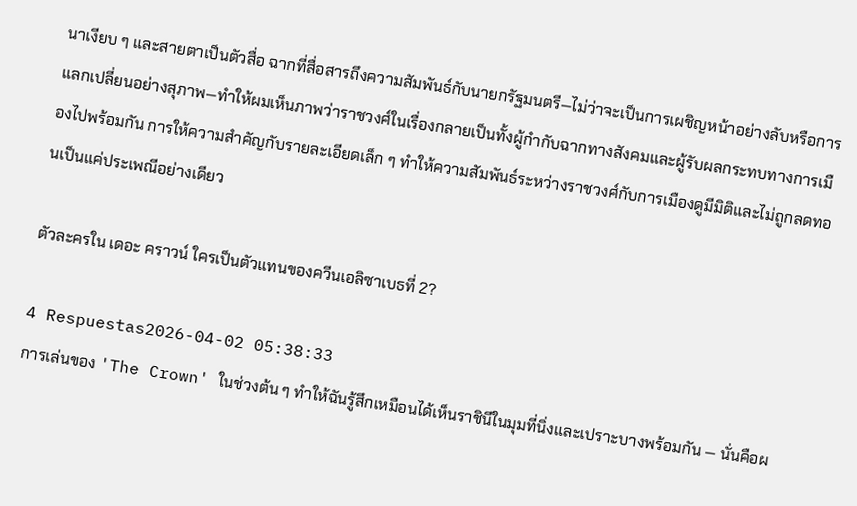นาเงียบ ๆ และสายตาเป็นตัวสื่อ ฉากที่สื่อสารถึงความสัมพันธ์กับนายกรัฐมนตรี—ไม่ว่าจะเป็นการเผชิญหน้าอย่างลับหรือการแลกเปลี่ยนอย่างสุภาพ—ทำให้ผมเห็นภาพว่าราชวงศ์ในเรื่องกลายเป็นทั้งผู้กำกับฉากทางสังคมและผู้รับผลกระทบทางการเมืองไปพร้อมกัน การให้ความสำคัญกับรายละเอียดเล็ก ๆ ทำให้ความสัมพันธ์ระหว่างราชวงศ์กับการเมืองดูมีมิติและไม่ถูกลดทอนเป็นแค่ประเพณีอย่างเดียว

ตัวละครใน เดอะ คราวน์ ใครเป็นตัวแทนของควีนเอลิซาเบธที่ 2?

4 Respuestas2026-04-02 05:38:33
การเล่นของ 'The Crown' ในช่วงต้น ๆ ทำให้ฉันรู้สึกเหมือนได้เห็นราชินีในมุมที่นิ่งและเปราะบางพร้อมกัน — นั่นคือผ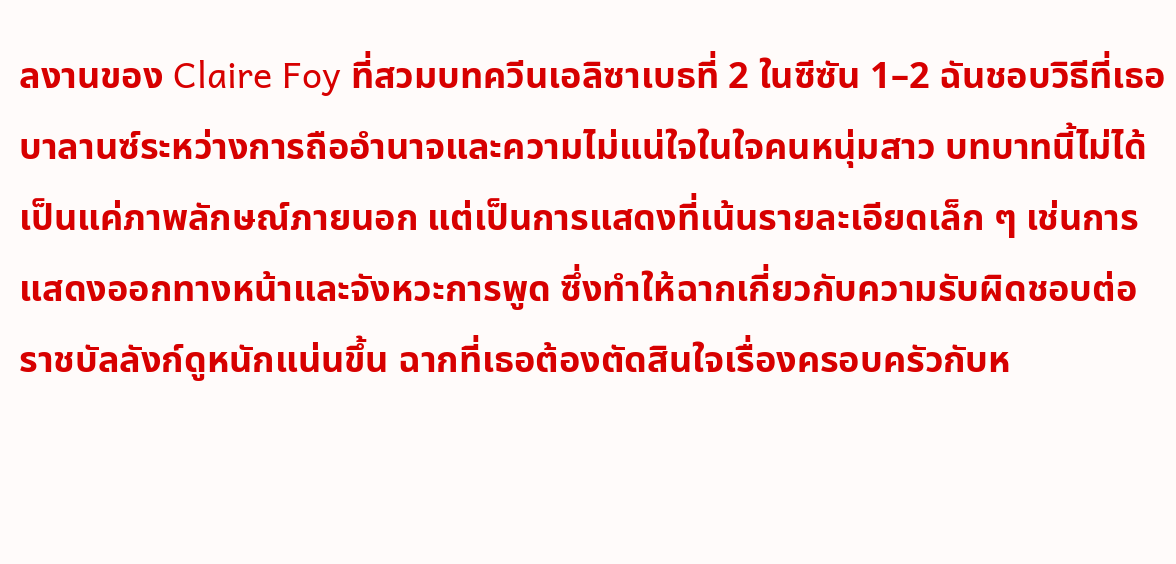ลงานของ Claire Foy ที่สวมบทควีนเอลิซาเบธที่ 2 ในซีซัน 1–2 ฉันชอบวิธีที่เธอบาลานซ์ระหว่างการถืออำนาจและความไม่แน่ใจในใจคนหนุ่มสาว บทบาทนี้ไม่ได้เป็นแค่ภาพลักษณ์ภายนอก แต่เป็นการแสดงที่เน้นรายละเอียดเล็ก ๆ เช่นการแสดงออกทางหน้าและจังหวะการพูด ซึ่งทำให้ฉากเกี่ยวกับความรับผิดชอบต่อราชบัลลังก์ดูหนักแน่นขึ้น ฉากที่เธอต้องตัดสินใจเรื่องครอบครัวกับห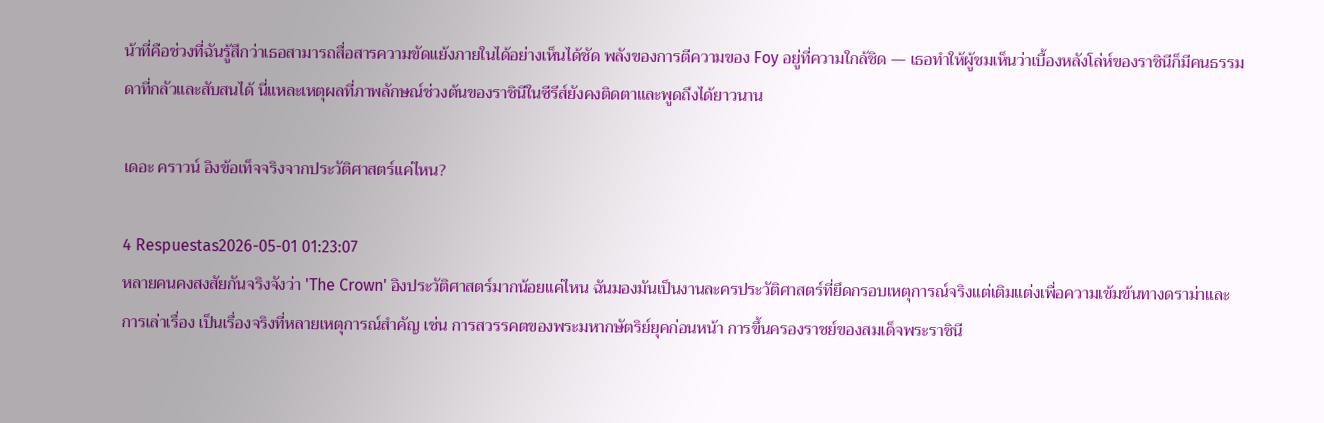น้าที่คือช่วงที่ฉันรู้สึกว่าเธอสามารถสื่อสารความขัดแย้งภายในได้อย่างเห็นได้ชัด พลังของการตีความของ Foy อยู่ที่ความใกล้ชิด — เธอทำให้ผู้ชมเห็นว่าเบื้องหลังโล่ห์ของราชินีก็มีคนธรรมดาที่กลัวและสับสนได้ นี่แหละเหตุผลที่ภาพลักษณ์ช่วงต้นของราชินีในซีรีส์ยังคงติดตาและพูดถึงได้ยาวนาน

เดอะ คราวน์ อิงข้อเท็จจริงจากประวัติศาสตร์แค่ไหน?

4 Respuestas2026-05-01 01:23:07
หลายคนคงสงสัยกันจริงจังว่า 'The Crown' อิงประวัติศาสตร์มากน้อยแค่ไหน ฉันมองมันเป็นงานละครประวัติศาสตร์ที่ยึดกรอบเหตุการณ์จริงแต่เติมแต่งเพื่อความเข้มข้นทางดราม่าและการเล่าเรื่อง เป็นเรื่องจริงที่หลายเหตุการณ์สำคัญ เช่น การสวรรคตของพระมหากษัตริย์ยุคก่อนหน้า การขึ้นครองราชย์ของสมเด็จพระราชินี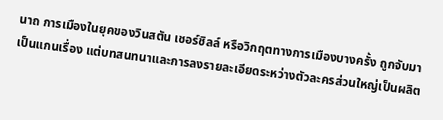นาถ การเมืองในยุคของวินสตัน เชอร์ชิลล์ หรือวิกฤตทางการเมืองบางครั้ง ถูกจับมาเป็นแกนเรื่อง แต่บทสนทนาและการลงรายละเอียดระหว่างตัวละครส่วนใหญ่เป็นผลิต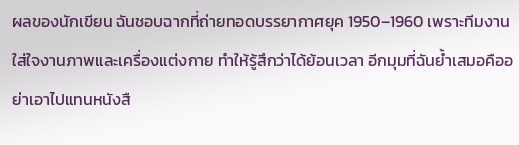ผลของนักเขียน ฉันชอบฉากที่ถ่ายทอดบรรยากาศยุค 1950–1960 เพราะทีมงานใส่ใจงานภาพและเครื่องแต่งกาย ทำให้รู้สึกว่าได้ย้อนเวลา อีกมุมที่ฉันย้ำเสมอคืออย่าเอาไปแทนหนังสื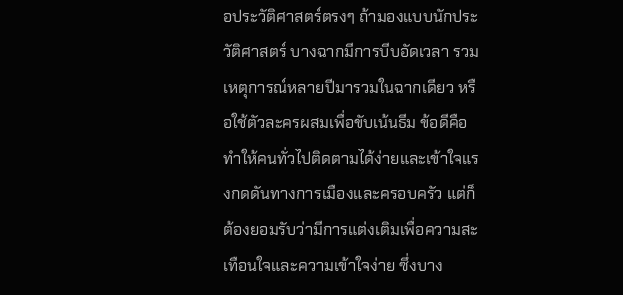อประวัติศาสตร์ตรงๆ ถ้ามองแบบนักประวัติศาสตร์ บางฉากมีการบีบอัดเวลา รวมเหตุการณ์หลายปีมารวมในฉากเดียว หรือใช้ตัวละครผสมเพื่อขับเน้นธีม ข้อดีคือทำให้คนทั่วไปติดตามได้ง่ายและเข้าใจแรงกดดันทางการเมืองและครอบครัว แต่ก็ต้องยอมรับว่ามีการแต่งเติมเพื่อความสะเทือนใจและความเข้าใจง่าย ซึ่งบาง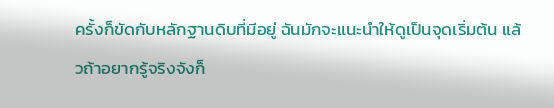ครั้งก็ขัดกับหลักฐานดิบที่มีอยู่ ฉันมักจะแนะนำให้ดูเป็นจุดเริ่มต้น แล้วถ้าอยากรู้จริงจังก็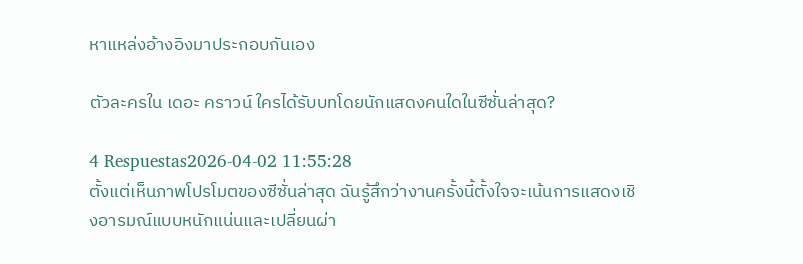หาแหล่งอ้างอิงมาประกอบกันเอง

ตัวละครใน เดอะ คราวน์ ใครได้รับบทโดยนักแสดงคนใดในซีซั่นล่าสุด?

4 Respuestas2026-04-02 11:55:28
ตั้งแต่เห็นภาพโปรโมตของซีซั่นล่าสุด ฉันรู้สึกว่างานครั้งนี้ตั้งใจจะเน้นการแสดงเชิงอารมณ์แบบหนักแน่นและเปลี่ยนผ่า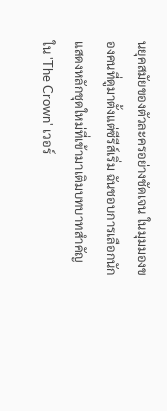นยุคสมัยของตัวละครอย่างชัดเจน ในมุมมองของคนที่ดูมาตั้งแต่ซีรีส์เริ่ม ฉันชอบการเลือกนักแสดงหลักชุดใหม่ที่เข้ามาเติมบทบาทสำคัญใน 'The Crown' เวอร์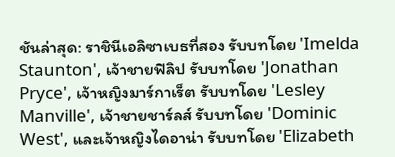ชันล่าสุด: ราชินีเอลิซาเบธที่สอง รับบทโดย 'Imelda Staunton', เจ้าชายฟิลิป รับบทโดย 'Jonathan Pryce', เจ้าหญิงมาร์กาเร็ต รับบทโดย 'Lesley Manville', เจ้าชายชาร์ลส์ รับบทโดย 'Dominic West', และเจ้าหญิงไดอาน่า รับบทโดย 'Elizabeth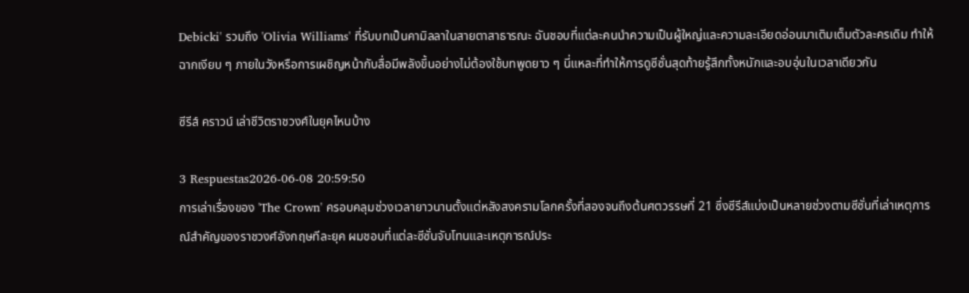Debicki' รวมถึง 'Olivia Williams' ที่รับบทเป็นคามิลลาในสายตาสาธารณะ ฉันชอบที่แต่ละคนนำความเป็นผู้ใหญ่และความละเอียดอ่อนมาเติมเต็มตัวละครเดิม ทำให้ฉากเงียบ ๆ ภายในวังหรือการเผชิญหน้ากับสื่อมีพลังขึ้นอย่างไม่ต้องใช้บทพูดยาว ๆ นี่แหละที่ทำให้การดูซีซั่นสุดท้ายรู้สึกทั้งหนักและอบอุ่นในเวลาเดียวกัน

ซีรีส์ คราวน์ เล่าชีวิตราชวงศ์ในยุคไหนบ้าง

3 Respuestas2026-06-08 20:59:50
การเล่าเรื่องของ 'The Crown' ครอบคลุมช่วงเวลายาวนานตั้งแต่หลังสงครามโลกครั้งที่สองจนถึงต้นศตวรรษที่ 21 ซึ่งซีรีส์แบ่งเป็นหลายช่วงตามซีซั่นที่เล่าเหตุการณ์สำคัญของราชวงศ์อังกฤษทีละยุค ผมชอบที่แต่ละซีซั่นจับโทนและเหตุการณ์ประ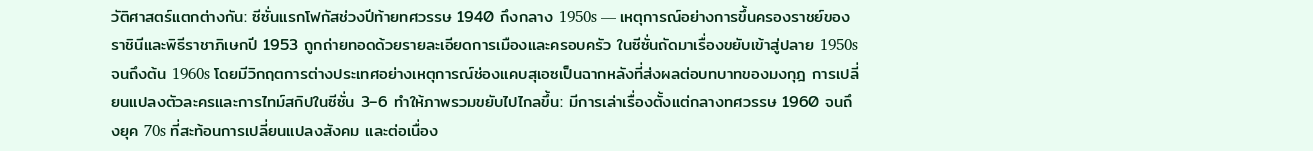วัติศาสตร์แตกต่างกัน: ซีซั่นแรกโฟกัสช่วงปีท้ายทศวรรษ 1940 ถึงกลาง 1950s — เหตุการณ์อย่างการขึ้นครองราชย์ของราชินีและพิธีราชาภิเษกปี 1953 ถูกถ่ายทอดด้วยรายละเอียดการเมืองและครอบครัว ในซีซั่นถัดมาเรื่องขยับเข้าสู่ปลาย 1950s จนถึงต้น 1960s โดยมีวิกฤตการต่างประเทศอย่างเหตุการณ์ช่องแคบสุเอซเป็นฉากหลังที่ส่งผลต่อบทบาทของมงกุฎ การเปลี่ยนแปลงตัวละครและการไทม์สกิปในซีซั่น 3–6 ทำให้ภาพรวมขยับไปไกลขึ้น: มีการเล่าเรื่องตั้งแต่กลางทศวรรษ 1960 จนถึงยุค 70s ที่สะท้อนการเปลี่ยนแปลงสังคม และต่อเนื่อง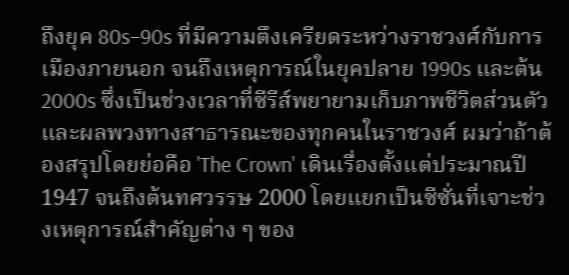ถึงยุค 80s–90s ที่มีความตึงเครียดระหว่างราชวงศ์กับการเมืองภายนอก จนถึงเหตุการณ์ในยุคปลาย 1990s และต้น 2000s ซึ่งเป็นช่วงเวลาที่ซีรีส์พยายามเก็บภาพชีวิตส่วนตัวและผลพวงทางสาธารณะของทุกคนในราชวงศ์ ผมว่าถ้าต้องสรุปโดยย่อคือ 'The Crown' เดินเรื่องตั้งแต่ประมาณปี 1947 จนถึงต้นทศวรรษ 2000 โดยแยกเป็นซีซั่นที่เจาะช่วงเหตุการณ์สำคัญต่าง ๆ ของ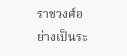ราชวงศ์อย่างเป็นระ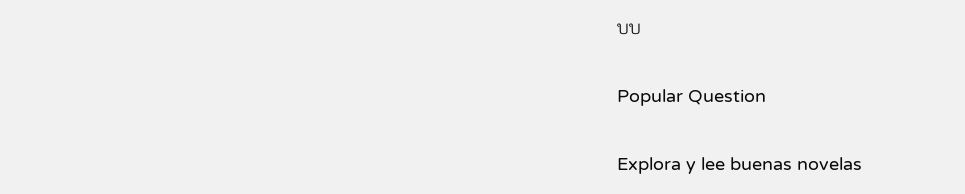บบ

Popular Question

Explora y lee buenas novelas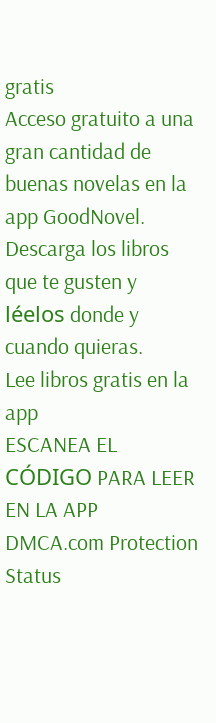gratis
Acceso gratuito a una gran cantidad de buenas novelas en la app GoodNovel. Descarga los libros que te gusten y léelos donde y cuando quieras.
Lee libros gratis en la app
ESCANEA EL CÓDIGO PARA LEER EN LA APP
DMCA.com Protection Status